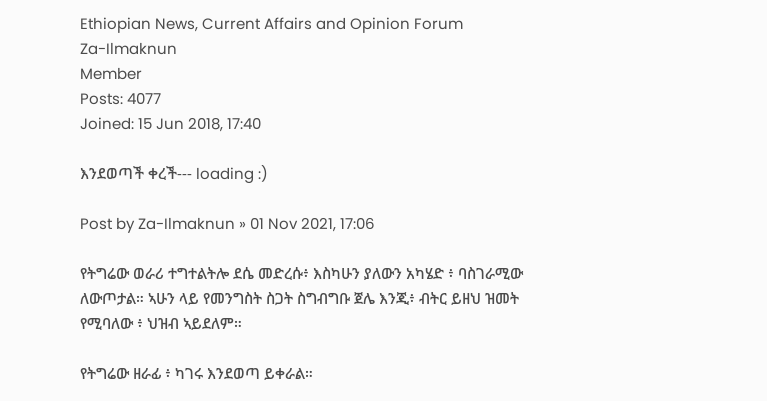Ethiopian News, Current Affairs and Opinion Forum
Za-Ilmaknun
Member
Posts: 4077
Joined: 15 Jun 2018, 17:40

እንደወጣች ቀረች--- loading :)

Post by Za-Ilmaknun » 01 Nov 2021, 17:06

የትግሬው ወራሪ ተግተልትሎ ደሴ መድረሱ፥ እስካሁን ያለውን አካሄድ ፥ ባስገራሚው ለውጦታል። ኣሁን ላይ የመንግስት ስጋት ስግብግቡ ጀሌ እንጂ፥ ብትር ይዘህ ዝመት የሚባለው ፥ ህዝብ ኣይደለም።

የትግሬው ዘራፊ ፥ ካገሩ እንደወጣ ይቀራል።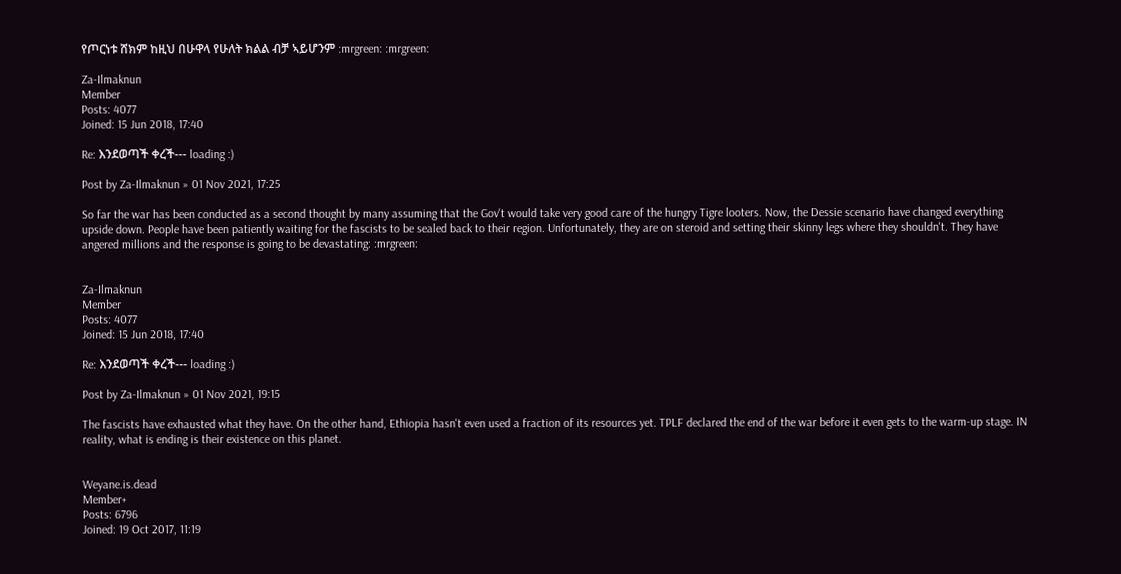የጦርነቱ ሸክም ከዚህ በሁዋላ የሁለት ክልል ብቻ ኣይሆንም :mrgreen: :mrgreen:

Za-Ilmaknun
Member
Posts: 4077
Joined: 15 Jun 2018, 17:40

Re: እንደወጣች ቀረች--- loading :)

Post by Za-Ilmaknun » 01 Nov 2021, 17:25

So far the war has been conducted as a second thought by many assuming that the Gov't would take very good care of the hungry Tigre looters. Now, the Dessie scenario have changed everything upside down. People have been patiently waiting for the fascists to be sealed back to their region. Unfortunately, they are on steroid and setting their skinny legs where they shouldn't. They have angered millions and the response is going to be devastating: :mrgreen:


Za-Ilmaknun
Member
Posts: 4077
Joined: 15 Jun 2018, 17:40

Re: እንደወጣች ቀረች--- loading :)

Post by Za-Ilmaknun » 01 Nov 2021, 19:15

The fascists have exhausted what they have. On the other hand, Ethiopia hasn't even used a fraction of its resources yet. TPLF declared the end of the war before it even gets to the warm-up stage. IN reality, what is ending is their existence on this planet.


Weyane.is.dead
Member+
Posts: 6796
Joined: 19 Oct 2017, 11:19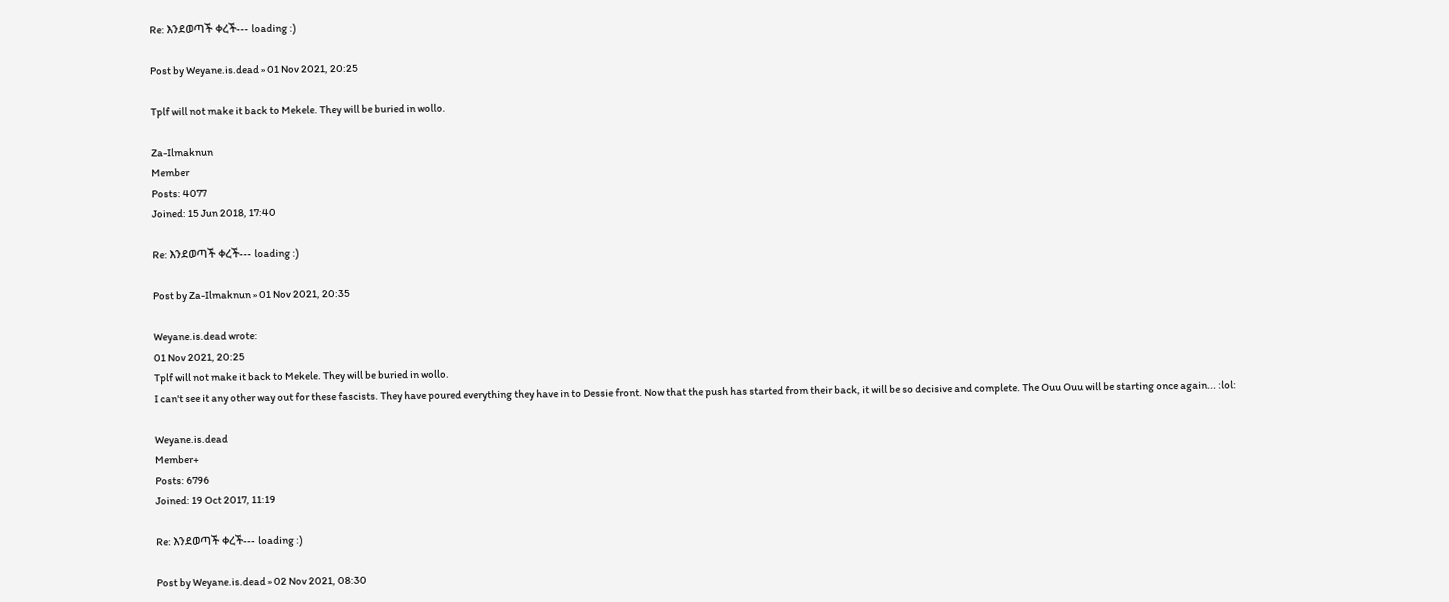Re: እንደወጣች ቀረች--- loading :)

Post by Weyane.is.dead » 01 Nov 2021, 20:25

Tplf will not make it back to Mekele. They will be buried in wollo.

Za-Ilmaknun
Member
Posts: 4077
Joined: 15 Jun 2018, 17:40

Re: እንደወጣች ቀረች--- loading :)

Post by Za-Ilmaknun » 01 Nov 2021, 20:35

Weyane.is.dead wrote:
01 Nov 2021, 20:25
Tplf will not make it back to Mekele. They will be buried in wollo.
I can't see it any other way out for these fascists. They have poured everything they have in to Dessie front. Now that the push has started from their back, it will be so decisive and complete. The Ouu Ouu will be starting once again... :lol:

Weyane.is.dead
Member+
Posts: 6796
Joined: 19 Oct 2017, 11:19

Re: እንደወጣች ቀረች--- loading :)

Post by Weyane.is.dead » 02 Nov 2021, 08:30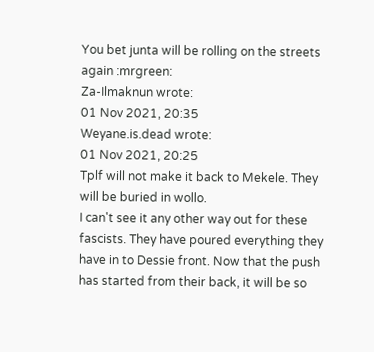You bet junta will be rolling on the streets again :mrgreen:
Za-Ilmaknun wrote:
01 Nov 2021, 20:35
Weyane.is.dead wrote:
01 Nov 2021, 20:25
Tplf will not make it back to Mekele. They will be buried in wollo.
I can't see it any other way out for these fascists. They have poured everything they have in to Dessie front. Now that the push has started from their back, it will be so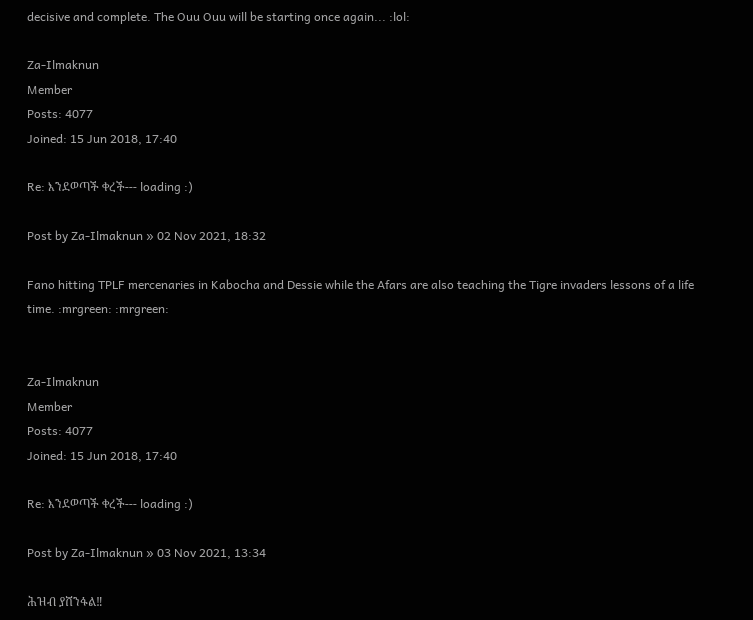decisive and complete. The Ouu Ouu will be starting once again... :lol:

Za-Ilmaknun
Member
Posts: 4077
Joined: 15 Jun 2018, 17:40

Re: እንደወጣች ቀረች--- loading :)

Post by Za-Ilmaknun » 02 Nov 2021, 18:32

Fano hitting TPLF mercenaries in Kabocha and Dessie while the Afars are also teaching the Tigre invaders lessons of a life time. :mrgreen: :mrgreen:


Za-Ilmaknun
Member
Posts: 4077
Joined: 15 Jun 2018, 17:40

Re: እንደወጣች ቀረች--- loading :)

Post by Za-Ilmaknun » 03 Nov 2021, 13:34

ሕዝብ ያሸንፋል‼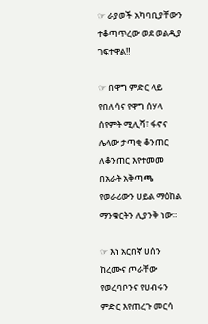☞ ራያወች አካባቢያቸውን ተቆጣጥረው ወደ ወልዲያ ገፍተዋል‼

☞ በዋግ ምድር ላይ የበለሳና የዋግ ሰሃላ ሰየምት ሚሊሻ፣ ፋኖና ሌላው ታጣቂ ቆንጠር ለቆንጠር እየተመመ በአራት አቅጣጫ የወራሪውን ሀይል ማዕከል ማንቁርትን ሊያንቅ ነው።

☞ እነ አርበኛ ሀሰን ከረሙና ጦራቸው የወረባቦንና የሀብሩን ምድር እየጠረጉ መርሳ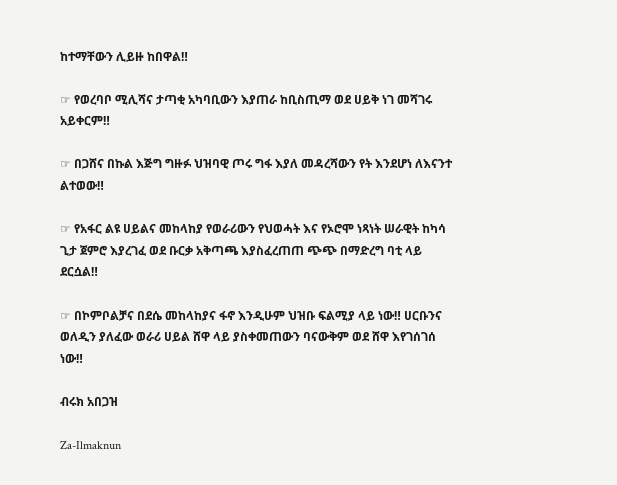ከተማቸውን ሊይዙ ከበዋል‼

☞ የወረባቦ ሚሊሻና ታጣቂ አካባቢውን እያጠራ ከቢስጢማ ወደ ሀይቅ ነገ መሻገሩ አይቀርም‼

☞ በጋሸና በኩል እጅግ ግዙፉ ህዝባዊ ጦሩ ግፋ እያለ መዳረሻውን የት እንደሆነ ለእናንተ ልተወው‼

☞ የአፋር ልዩ ሀይልና መከላከያ የወራሪውን የህወሓት እና የኦሮሞ ነጻነት ሠራዊት ከካሳ ጊታ ጀምሮ እያረገፈ ወደ ቡርቃ አቅጣጫ እያስፈረጠጠ ጭጭ በማድረግ ባቲ ላይ ደርሷል‼

☞ በኮምቦልቻና በደሴ መከላከያና ፋኖ እንዲሁም ህዝቡ ፍልሚያ ላይ ነው‼ ሀርቡንና ወለዲን ያለፈው ወራሪ ሀይል ሸዋ ላይ ያስቀመጠውን ባናውቅም ወደ ሸዋ እየገሰገሰ ነው‼

ብሩክ አበጋዝ

Za-Ilmaknun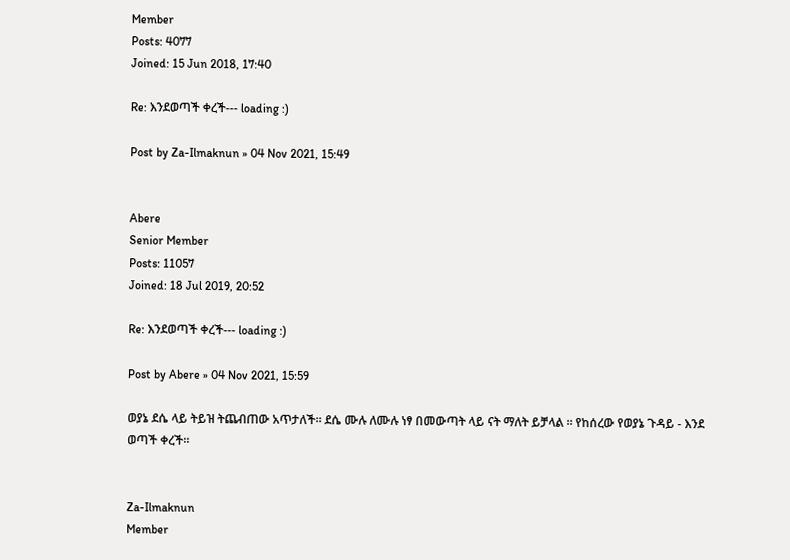Member
Posts: 4077
Joined: 15 Jun 2018, 17:40

Re: እንደወጣች ቀረች--- loading :)

Post by Za-Ilmaknun » 04 Nov 2021, 15:49


Abere
Senior Member
Posts: 11057
Joined: 18 Jul 2019, 20:52

Re: እንደወጣች ቀረች--- loading :)

Post by Abere » 04 Nov 2021, 15:59

ወያኔ ደሴ ላይ ትይዝ ትጨብጠው አጥታለች። ደሴ ሙሉ ለሙሉ ነፃ በመውጣት ላይ ናት ማለት ይቻላል ። የከሰረው የወያኔ ጉዳይ - እንደ ወጣች ቀረች።


Za-Ilmaknun
Member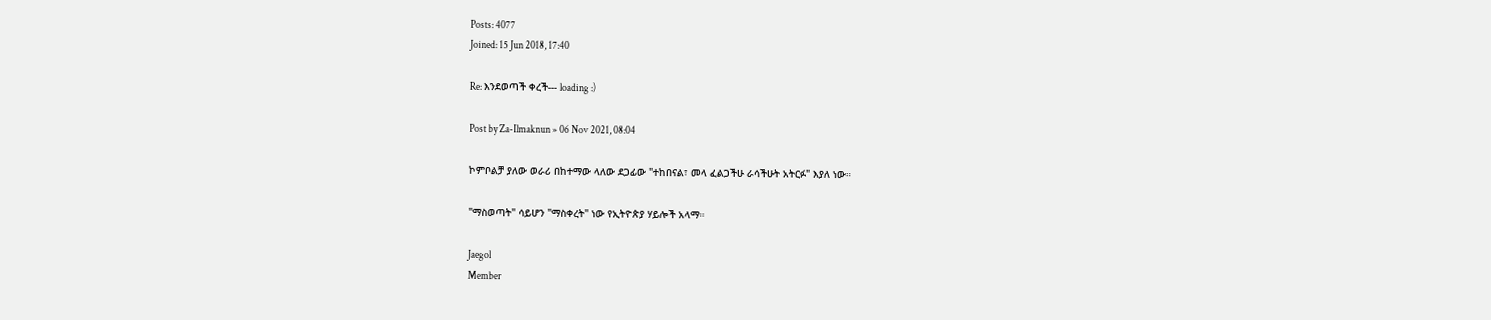Posts: 4077
Joined: 15 Jun 2018, 17:40

Re: እንደወጣች ቀረች--- loading :)

Post by Za-Ilmaknun » 06 Nov 2021, 08:04

ኮምቦልቻ ያለው ወራሪ በከተማው ላለው ደጋፊው "ተከበናል፣ መላ ፈልጋችሁ ራሳችሁት አትርፉ" እያለ ነው።

"ማስወጣት" ሳይሆን "ማስቀረት" ነው የኢትዮጵያ ሃይሎች አላማ።

Jaegol
Member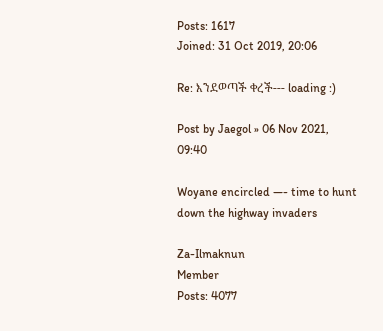Posts: 1617
Joined: 31 Oct 2019, 20:06

Re: እንደወጣች ቀረች--- loading :)

Post by Jaegol » 06 Nov 2021, 09:40

Woyane encircled —- time to hunt down the highway invaders

Za-Ilmaknun
Member
Posts: 4077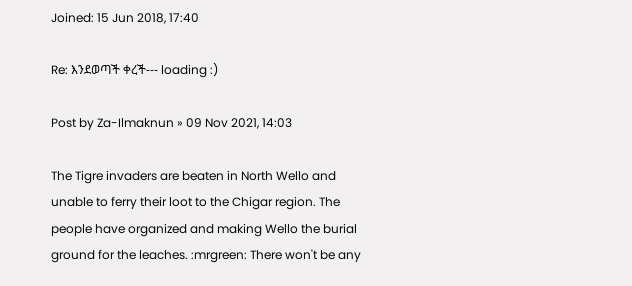Joined: 15 Jun 2018, 17:40

Re: እንደወጣች ቀረች--- loading :)

Post by Za-Ilmaknun » 09 Nov 2021, 14:03

The Tigre invaders are beaten in North Wello and unable to ferry their loot to the Chigar region. The people have organized and making Wello the burial ground for the leaches. :mrgreen: There won't be any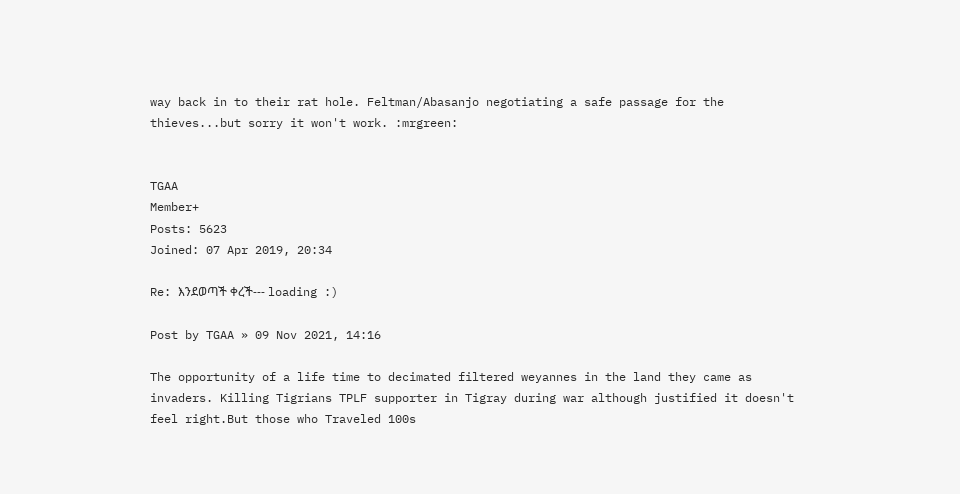way back in to their rat hole. Feltman/Abasanjo negotiating a safe passage for the thieves...but sorry it won't work. :mrgreen:


TGAA
Member+
Posts: 5623
Joined: 07 Apr 2019, 20:34

Re: እንደወጣች ቀረች--- loading :)

Post by TGAA » 09 Nov 2021, 14:16

The opportunity of a life time to decimated filtered weyannes in the land they came as invaders. Killing Tigrians TPLF supporter in Tigray during war although justified it doesn't feel right.But those who Traveled 100s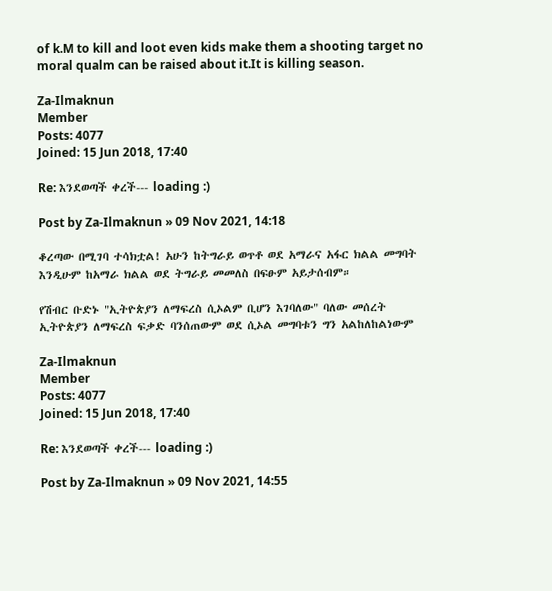of k.M to kill and loot even kids make them a shooting target no moral qualm can be raised about it.It is killing season.

Za-Ilmaknun
Member
Posts: 4077
Joined: 15 Jun 2018, 17:40

Re: እንደወጣች ቀረች--- loading :)

Post by Za-Ilmaknun » 09 Nov 2021, 14:18

ቆረጣው በሚገባ ተሳክቷል! አሁን ከትግራይ ወጥቶ ወደ አማራና አፋር ክልል መግባት እንዲሁም ከአማራ ክልል ወደ ትግራይ መመለስ በፍፁም አይታሰብም።

የሽብር ቡድኑ "ኢትዮጵያን ለማፍረስ ሲኦልም ቢሆን እገባለው" ባለው መሰረት ኢትዮጵያን ለማፍረስ ፍቃድ ባንሰጠውም ወደ ሲኦል መግባቱን ግን አልከለከልነውም

Za-Ilmaknun
Member
Posts: 4077
Joined: 15 Jun 2018, 17:40

Re: እንደወጣች ቀረች--- loading :)

Post by Za-Ilmaknun » 09 Nov 2021, 14:55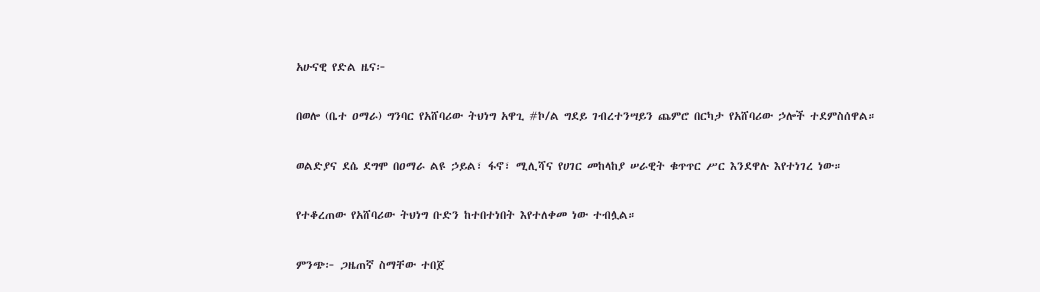አሁናዊ የድል ዜና፦

በወሎ (ቤተ ዐማራ) ግንባር የአሸባሪው ትህነግ አዋጊ #ኮ/ል ግደይ ገብረተንሣይን ጨምሮ በርካታ የአሸባሪው ኃሎች ተደምስሰዋል።

ወልድያና ደሴ ደግሞ በዐማራ ልዩ ኃይል፣ ፋኖ፣ ሚሊሻና የሀገር መከላከያ ሠራዊት ቁጥጥር ሥር እንደዋሉ እየተነገረ ነው።

የተቆረጠው የአሸባሪው ትህነግ ቡድን ከተበተነበት እየተለቀመ ነው ተብሏል።

ምንጭ፦ ጋዜጠኛ ስማቸው ተበጀ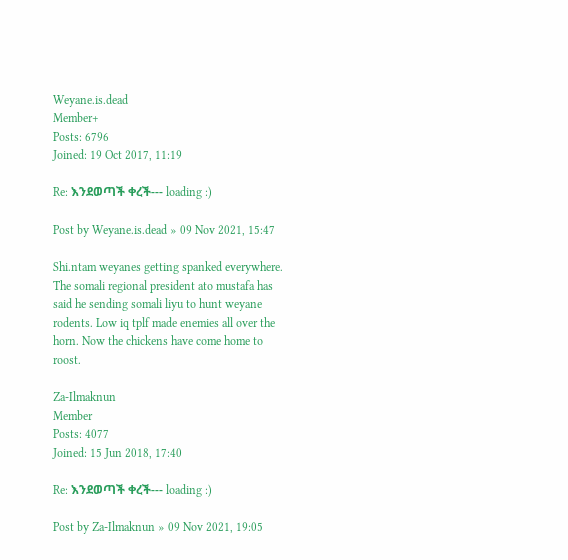Weyane.is.dead
Member+
Posts: 6796
Joined: 19 Oct 2017, 11:19

Re: እንደወጣች ቀረች--- loading :)

Post by Weyane.is.dead » 09 Nov 2021, 15:47

Shi.ntam weyanes getting spanked everywhere. The somali regional president ato mustafa has said he sending somali liyu to hunt weyane rodents. Low iq tplf made enemies all over the horn. Now the chickens have come home to roost.

Za-Ilmaknun
Member
Posts: 4077
Joined: 15 Jun 2018, 17:40

Re: እንደወጣች ቀረች--- loading :)

Post by Za-Ilmaknun » 09 Nov 2021, 19:05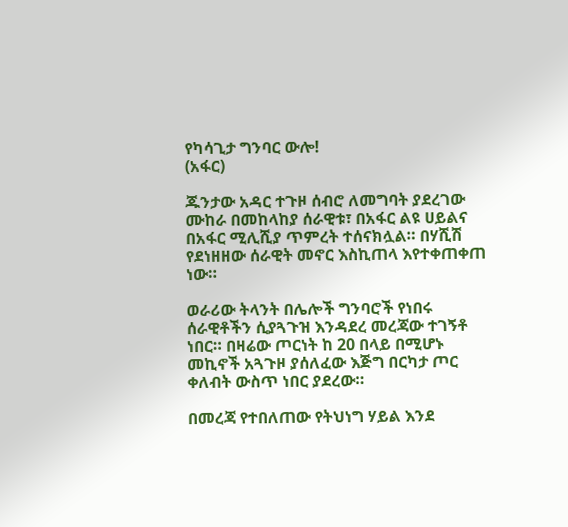የካሳጊታ ግንባር ውሎ!
(አፋር)

ጁንታው አዳር ተጉዞ ሰብሮ ለመግባት ያደረገው ሙከራ በመከላከያ ሰራዊቱ፣ በአፋር ልዩ ሀይልና በአፋር ሚሊሺያ ጥምረት ተሰናክሏል። በሃሺሽ የደነዘዘው ሰራዊት መኖር እስኪጠላ እየተቀጠቀጠ ነው።

ወራሪው ትላንት በሌሎች ግንባሮች የነበሩ ሰራዊቶችን ሲያጓጉዝ እንዳደረ መረጃው ተገኝቶ ነበር። በዛሬው ጦርነት ከ 20 በላይ በሚሆኑ መኪኖች አጓጉዞ ያሰለፈው እጅግ በርካታ ጦር ቀለብት ውስጥ ነበር ያደረው።

በመረጃ የተበለጠው የትህነግ ሃይል እንደ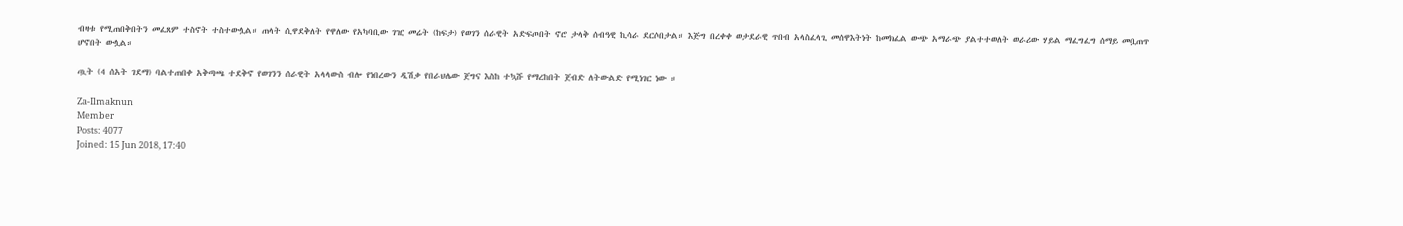ብዛቱ የሚጠበቅበትን መፈጸም ተስኖት ተስተውሏል። ጠላት ሲዋደቅለት የዋለው የአካባቢው ገዢ መሬት (ከፍታ) የወገን ሰራዊት አድፍጦበት ኖሮ ታላቅ ሰብዓዊ ኪሳራ ደርሶበታል። እጅግ በረቀቀ ወታደራዊ ጥበብ አላስፈላጊ መሰዋእትነት ከመክፈል ውጭ አማራጭ ያልተተወለት ወራሪው ሃይል ማፈግፈግ ሰማይ መቧጠጥ ሆኖበት ውሏል።

ጧት (4 ሰአት ገደማ) ባልተጠበቀ አቅጣጫ ተደቅኖ የወገንን ሰራዊት አላላውስ ብሎ የነበረውን ዲሽቃ የበራህሌው ጀግና እስከ ተኳሹ የማረከበት ጀብድ ለትውልድ የሚነገር ነው ።

Za-Ilmaknun
Member
Posts: 4077
Joined: 15 Jun 2018, 17:40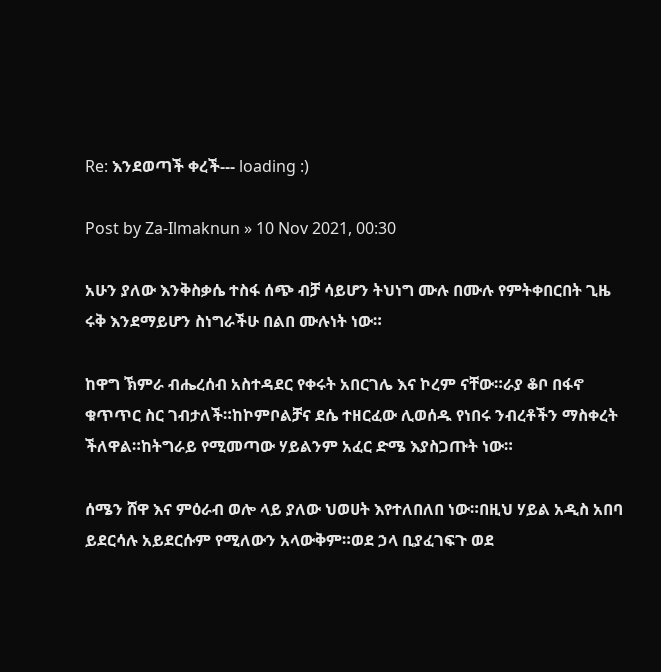Re: እንደወጣች ቀረች--- loading :)

Post by Za-Ilmaknun » 10 Nov 2021, 00:30

አሁን ያለው እንቅስቃሴ ተስፋ ሰጭ ብቻ ሳይሆን ትህነግ ሙሉ በሙሉ የምትቀበርበት ጊዜ ሩቅ እንደማይሆን ስነግራችሁ በልበ ሙሉነት ነው።

ከዋግ ኽምራ ብሔረሰብ አስተዳደር የቀሩት አበርገሌ እና ኮረም ናቸው።ራያ ቆቦ በፋኖ ቁጥጥር ስር ገብታለች።ከኮምቦልቻና ደሴ ተዘርፈው ሊወሰዱ የነበሩ ንብረቶችን ማስቀረት ችለዋል።ከትግራይ የሚመጣው ሃይልንም አፈር ድሜ እያስጋጡት ነው።

ሰሜን ሸዋ እና ምዕራብ ወሎ ላይ ያለው ህወሀት እየተለበለበ ነው።በዚህ ሃይል አዲስ አበባ ይደርሳሉ አይደርሱም የሚለውን አላውቅም።ወደ ኃላ ቢያፈገፍጉ ወደ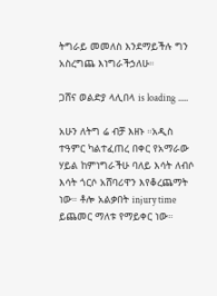ትግራይ መመለስ እንደማይችሉ ግን አስረግጨ እነግራችኃለሁ።

ጋሸና ወልድያ ላሊበላ is loading .....

አሁን ለትግ ሬ ብቻ እዘኑ ።አዲስ ተዓምር ካልተፈጠረ በቀር የአማራው ሃይል ከምነግራችሁ ባለይ እሳት ለብሶ እሳት ጎርሶ አሸባሪዋን እየቆረጨማት ነው። ቶሎ አልቃበት injury time ይጨመር ማለቱ የማይቀር ነው።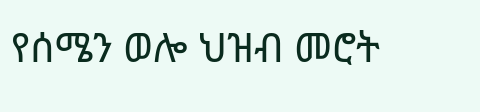የሰሜን ወሎ ህዝብ መሮት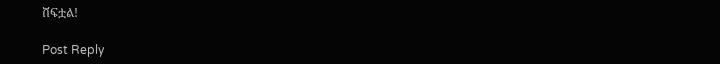ሸፍቷል!

Post Reply